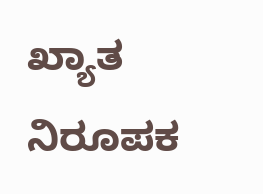ಖ್ಯಾತ ನಿರೂಪಕ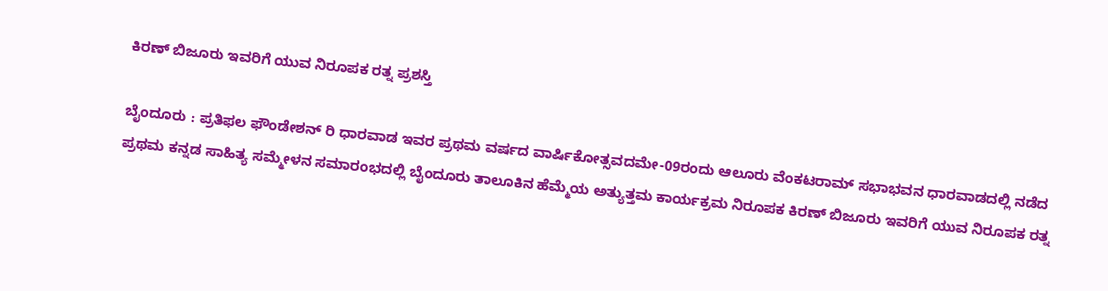ಕಿರಣ್‌ ಬಿಜೂರು ಇವರಿಗೆ ಯುವ ನಿರೂಪಕ ರತ್ನ ಪ್ರಶಸ್ತಿ

ಬೈಂದೂರು : ಪ್ರತಿಫಲ ಫೌಂಡೇಶನ್‌ ರಿ ಧಾರವಾಡ ಇವರ ಪ್ರಥಮ ವರ್ಷದ ವಾರ್ಷಿಕೋತ್ಸವದಮೇ-09ರಂದು ಆಲೂರು ವೆಂಕಟರಾಮ್‌ ಸಭಾಭವನ ಧಾರವಾಡದಲ್ಲಿ ನಡೆದ ಪ್ರಥಮ ಕನ್ನಡ ಸಾಹಿತ್ಯ ಸಮ್ಮೇಳನ ಸಮಾರಂಭದಲ್ಲಿ ಬೈಂದೂರು ತಾಲೂಕಿನ ಹೆಮ್ಮೆಯ ಅತ್ಯುತ್ತಮ ಕಾರ್ಯಕ್ರಮ ನಿರೂಪಕ ಕಿರಣ್‌ ಬಿಜೂರು ಇವರಿಗೆ ಯುವ ನಿರೂಪಕ ರತ್ನ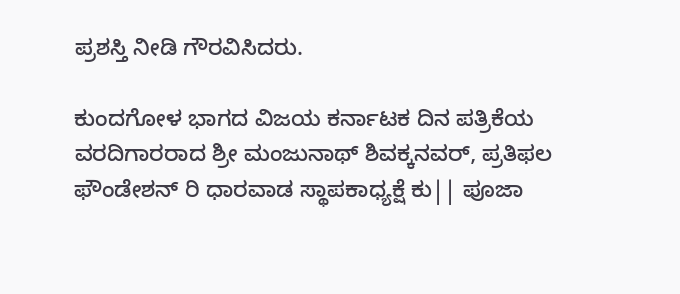ಪ್ರಶಸ್ತಿ ನೀಡಿ ಗೌರವಿಸಿದರು.

ಕುಂದಗೋಳ ಭಾಗದ ವಿಜಯ ಕರ್ನಾಟಕ ದಿನ ಪತ್ರಿಕೆಯ ವರದಿಗಾರರಾದ ಶ್ರೀ ಮಂಜುನಾಥ್‌ ಶಿವಕ್ಕನವರ್, ಪ್ರತಿಫಲ ಫೌಂಡೇಶನ್‌ ರಿ ಧಾರವಾಡ ಸ್ಥಾಪಕಾಧ್ಯಕ್ಷೆ ಕು|| ಪೂಜಾ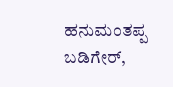ಹನುಮಂತಪ್ಪ ಬಡಿಗೇರ್‌,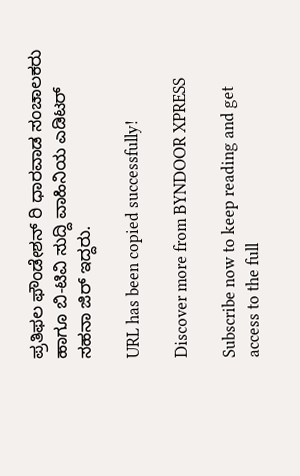ಪ್ರತಿಫಲ ಫೌಂಡೇಶನ್‌ ರಿ ಧಾರವಾಡ ಸಂಚಾಲಕರು ಹಾಗೂ ಬಿ-ಟಿವಿ ಸುದ್ದಿ ವಾಹಿನಿಯ ಎಡಿಟರ್ ಸಹನಾ ಜಿರ್‌ ಇದ್ದರು.

URL has been copied successfully!

Discover more from BYNDOOR XPRESS

Subscribe now to keep reading and get access to the full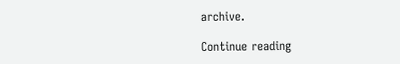archive.

Continue reading